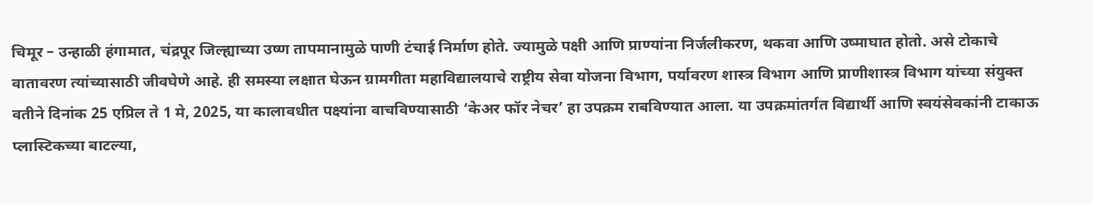चिमूर – उन्हाळी हंगामात, चंद्रपूर जिल्ह्याच्या उष्ण तापमानामुळे पाणी टंचाई निर्माण होते. ज्यामुळे पक्षी आणि प्राण्यांना निर्जलीकरण, थकवा आणि उष्माघात होतो. असे टोकाचे वातावरण त्यांच्यासाठी जीवघेणे आहे. ही समस्या लक्षात घेऊन ग्रामगीता महाविद्यालयाचे राष्ट्रीय सेवा योजना विभाग, पर्यावरण शास्त्र विभाग आणि प्राणीशास्त्र विभाग यांच्या संयुक्त वतीने दिनांक 25 एप्रिल ते 1 मे, 2025, या कालावधीत पक्ष्यांना वाचविण्यासाठी ‘केअर फॉर नेचर’ हा उपक्रम राबविण्यात आला. या उपक्रमांतर्गत विद्यार्थी आणि स्वयंसेवकांनी टाकाऊ प्लास्टिकच्या बाटल्या,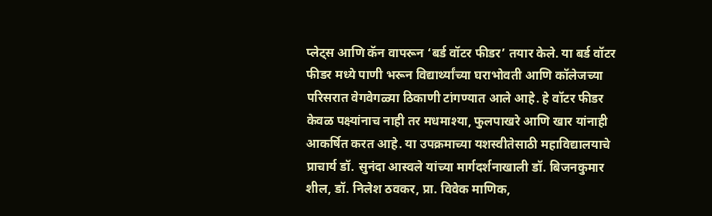प्लेट्स आणि कॅन वापरून ‘बर्ड वॉटर फीडर’ तयार केले. या बर्ड वॉटर फीडर मध्ये पाणी भरून विद्यार्थ्यांच्या घराभोवती आणि कॉलेजच्या परिसरात वेगवेगळ्या ठिकाणी टांगण्यात आले आहे. हे वॉटर फीडर केवळ पक्ष्यांनाच नाही तर मधमाश्या, फुलपाखरे आणि खार यांनाही आकर्षित करत आहे. या उपक्रमाच्या यशस्वीतेसाठी महाविद्यालयाचे प्राचार्य डॉ. सुनंदा आस्वले यांच्या मार्गदर्शनाखाली डॉ. बिजनकुमार शील, डॉ. निलेश ठवकर, प्रा. विवेक माणिक,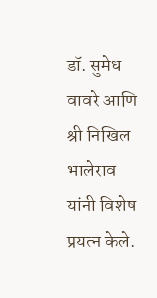डॉ. सुमेध वावरे आणि श्री निखिल भालेराव यांनी विशेष प्रयत्न केले.